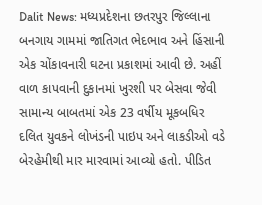Dalit News: મધ્યપ્રદેશના છતરપુર જિલ્લાના બનગાય ગામમાં જાતિગત ભેદભાવ અને હિંસાની એક ચોંકાવનારી ઘટના પ્રકાશમાં આવી છે. અહીં વાળ કાપવાની દુકાનમાં ખુરશી પર બેસવા જેવી સામાન્ય બાબતમાં એક 23 વર્ષીય મૂકબધિર દલિત યુવકને લોખંડની પાઇપ અને લાકડીઓ વડે બેરહેમીથી માર મારવામાં આવ્યો હતો. પીડિત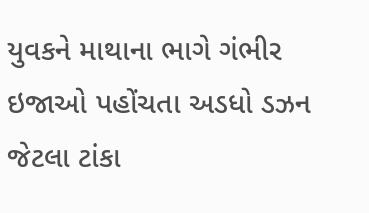યુવકને માથાના ભાગે ગંભીર ઇજાઓ પહોંચતા અડધો ડઝન જેટલા ટાંકા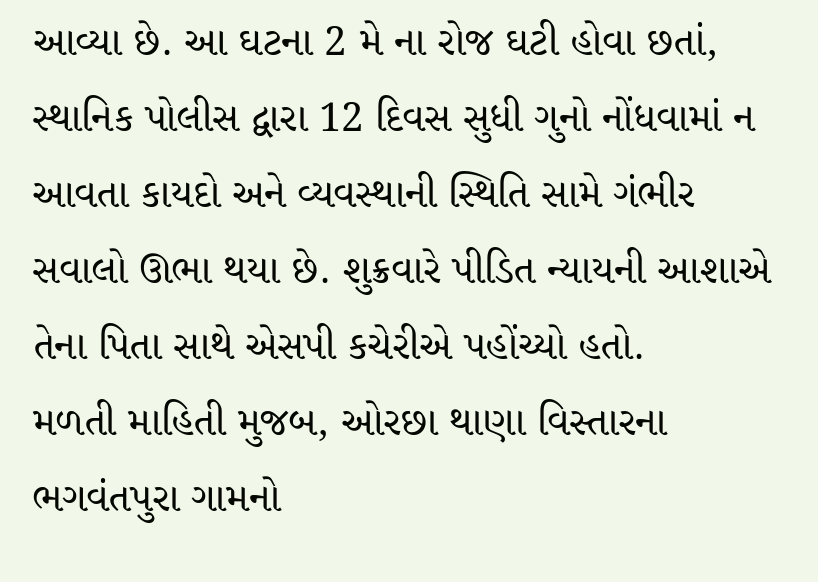આવ્યા છે. આ ઘટના 2 મે ના રોજ ઘટી હોવા છતાં, સ્થાનિક પોલીસ દ્વારા 12 દિવસ સુધી ગુનો નોંધવામાં ન આવતા કાયદો અને વ્યવસ્થાની સ્થિતિ સામે ગંભીર સવાલો ઊભા થયા છે. શુક્રવારે પીડિત ન્યાયની આશાએ તેના પિતા સાથે એસપી કચેરીએ પહોંચ્યો હતો.
મળતી માહિતી મુજબ, ઓરછા થાણા વિસ્તારના ભગવંતપુરા ગામનો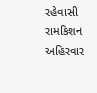રહેવાસી રામકિશન અહિરવાર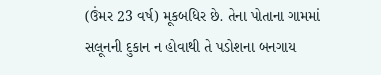(ઉંમર 23 વર્ષ) મૂકબધિર છે. તેના પોતાના ગામમાં સલૂનની દુકાન ન હોવાથી તે પડોશના બનગાય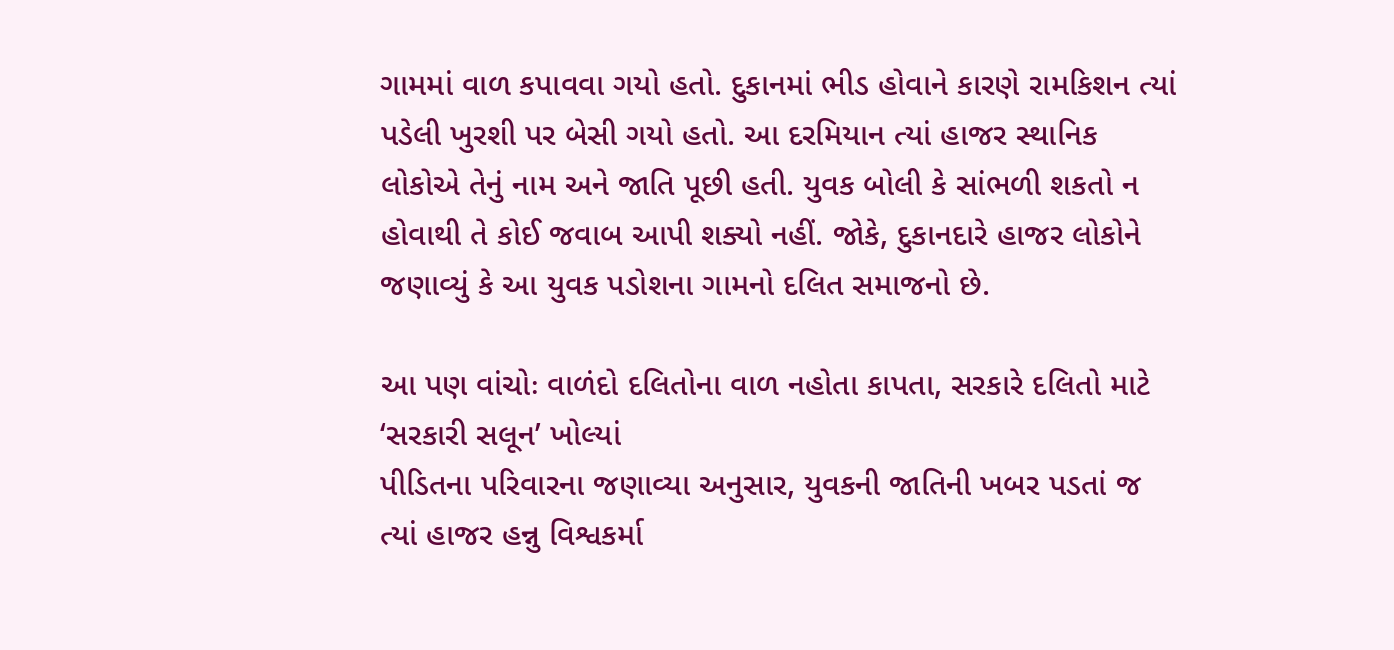ગામમાં વાળ કપાવવા ગયો હતો. દુકાનમાં ભીડ હોવાને કારણે રામકિશન ત્યાં પડેલી ખુરશી પર બેસી ગયો હતો. આ દરમિયાન ત્યાં હાજર સ્થાનિક લોકોએ તેનું નામ અને જાતિ પૂછી હતી. યુવક બોલી કે સાંભળી શકતો ન હોવાથી તે કોઈ જવાબ આપી શક્યો નહીં. જોકે, દુકાનદારે હાજર લોકોને જણાવ્યું કે આ યુવક પડોશના ગામનો દલિત સમાજનો છે.

આ પણ વાંચોઃ વાળંદો દલિતોના વાળ નહોતા કાપતા, સરકારે દલિતો માટે ‘સરકારી સલૂન’ ખોલ્યાં
પીડિતના પરિવારના જણાવ્યા અનુસાર, યુવકની જાતિની ખબર પડતાં જ ત્યાં હાજર હન્નુ વિશ્વકર્મા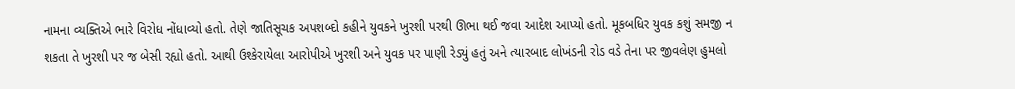નામના વ્યક્તિએ ભારે વિરોધ નોંધાવ્યો હતો. તેણે જાતિસૂચક અપશબ્દો કહીને યુવકને ખુરશી પરથી ઊભા થઈ જવા આદેશ આપ્યો હતો. મૂકબધિર યુવક કશું સમજી ન શકતા તે ખુરશી પર જ બેસી રહ્યો હતો. આથી ઉશ્કેરાયેલા આરોપીએ ખુરશી અને યુવક પર પાણી રેડ્યું હતું અને ત્યારબાદ લોખંડની રોડ વડે તેના પર જીવલેણ હુમલો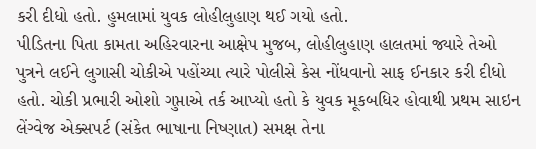કરી દીધો હતો. હુમલામાં યુવક લોહીલુહાણ થઈ ગયો હતો.
પીડિતના પિતા કામતા અહિરવારના આક્ષેપ મુજબ, લોહીલુહાણ હાલતમાં જ્યારે તેઓ પુત્રને લઈને લુગાસી ચોકીએ પહોંચ્યા ત્યારે પોલીસે કેસ નોંધવાનો સાફ ઈનકાર કરી દીધો હતો. ચોકી પ્રભારી ઓશો ગુપ્તાએ તર્ક આપ્યો હતો કે યુવક મૂકબધિર હોવાથી પ્રથમ સાઇન લેંગ્વેજ એક્સપર્ટ (સંકેત ભાષાના નિષ્ણાત) સમક્ષ તેના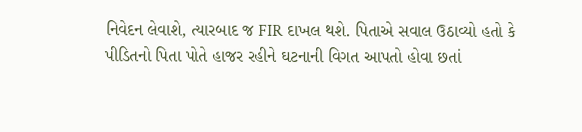નિવેદન લેવાશે, ત્યારબાદ જ FIR દાખલ થશે. પિતાએ સવાલ ઉઠાવ્યો હતો કે પીડિતનો પિતા પોતે હાજર રહીને ઘટનાની વિગત આપતો હોવા છતાં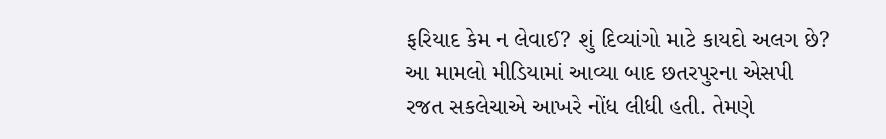ફરિયાદ કેમ ન લેવાઈ? શું દિવ્યાંગો માટે કાયદો અલગ છે?
આ મામલો મીડિયામાં આવ્યા બાદ છતરપુરના એસપી રજત સકલેચાએ આખરે નોંધ લીધી હતી. તેમણે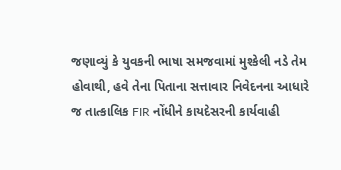જણાવ્યું કે યુવકની ભાષા સમજવામાં મુશ્કેલી નડે તેમ હોવાથી, હવે તેના પિતાના સત્તાવાર નિવેદનના આધારે જ તાત્કાલિક FIR નોંધીને કાયદેસરની કાર્યવાહી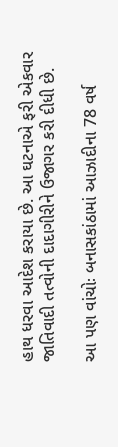હાથ ધરવા આદેશ કરાયા છે. આ ઘટનાએ ફરી એકવાર જાતિવાદી તત્વોની દાદાગીરીને ઉજાગર કરી દીધી છે.

આ પણ વાંચોઃ બનાસકાંઠામાં આઝાદીના 78 વર્ષ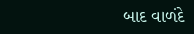બાદ વાળંદે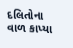દલિતોના વાળ કાપ્યા